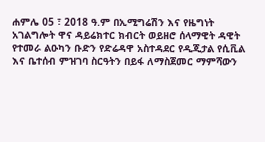ሐምሌ 05 ፣ 2018 ዓ.ም በኢሚግሬሽን እና የዜግነት አገልግሎት ዋና ዳይሬክተር ክብርት ወይዘሮ ሰላማዊት ዳዊት የተመራ ልዑካን ቡድን የድሬዳዋ አስተዳደር የዲጂታል የሲቪል እና ቤተሰብ ምዝገባ ስርዓትን በይፋ ለማስጀመር ማምሻውን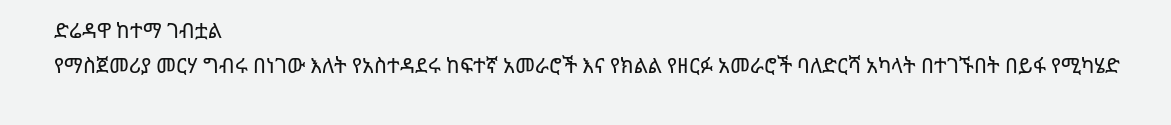ድሬዳዋ ከተማ ገብቷል
የማስጀመሪያ መርሃ ግብሩ በነገው እለት የአስተዳደሩ ከፍተኛ አመራሮች እና የክልል የዘርፉ አመራሮች ባለድርሻ አካላት በተገኙበት በይፋ የሚካሄድ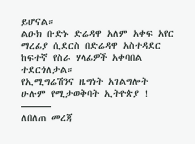ይሆናል።
ልዑክ ቡድኑ ድሬዳዋ አለም አቀፍ አየር ማረፊያ ሲደርስ በድሬዳዋ አስተዳደር ከፍተኛ የስራ ሃላፊዎች አቀባበል ተደርጎለታል።
የኢሚግሬሽንና ዜግነት አገልግሎት
ሁሉም የሚታወቅባት ኢትዮጵያ !
———
ለበለጠ መረጃ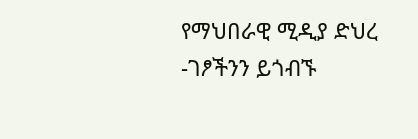የማህበራዊ ሚዲያ ድህረ -ገፆችንን ይጎብኙ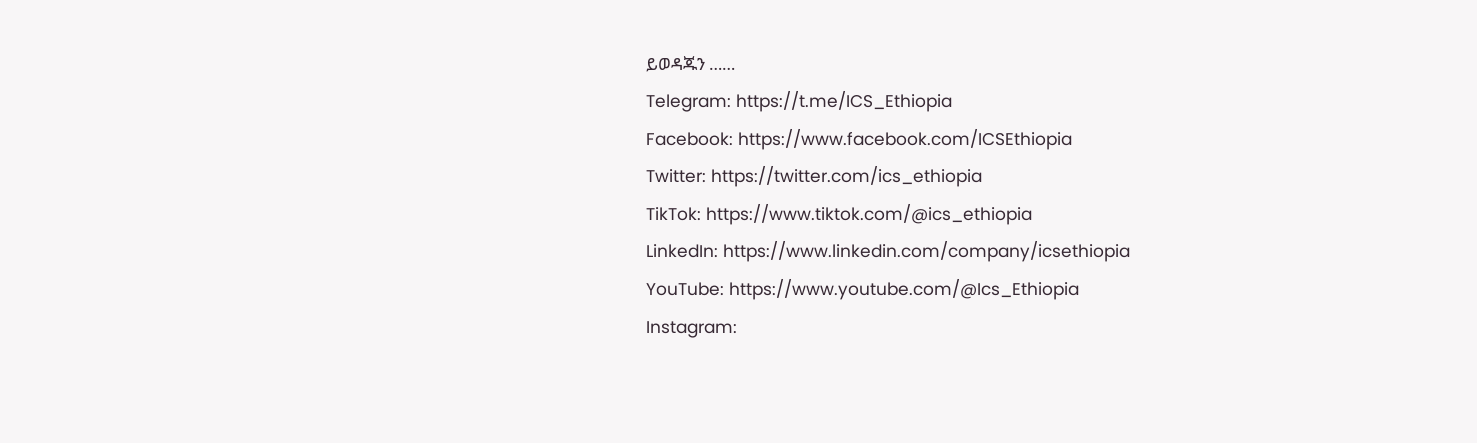ይወዳጁን ……
Telegram: https://t.me/ICS_Ethiopia
Facebook: https://www.facebook.com/ICSEthiopia
Twitter: https://twitter.com/ics_ethiopia
TikTok: https://www.tiktok.com/@ics_ethiopia
LinkedIn: https://www.linkedin.com/company/icsethiopia
YouTube: https://www.youtube.com/@Ics_Ethiopia
Instagram: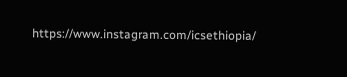https://www.instagram.com/icsethiopia/